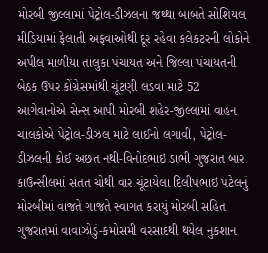મોરબી જીલ્લામાં પેટ્રોલ-ડીઝલના જથ્થા બાબતે સોશિયલ મીડિયામાં ફેલાતી અફવાઓથી દૂર રહેવા કલેકટરની લોકોને અપીલ માળીયા તાલુકા પંચાયત અને જિલ્લા પંચાયતની બેઠક ઉપર કોંગ્રેસમાંથી ચૂંટણી લડવા માટે 52 આગેવાનોએ સેન્સ આપી મોરબી શહેર-જીલ્લામાં વાહન ચાલકોએ પેટ્રોલ-ડીઝલ માટે લાઈનો લગાવી, પેટ્રોલ-ડીઝલની કોઈ અછત નથી-વિનોદભાઇ ડાભી ગુજરાત બાર કાઉન્સીલમાં સતત ચોથી વાર ચૂંટાયેલા દિલીપભાઇ પટેલનું મોરબીમાં વાજતે ગાજતે સ્વાગત કરાયું મોરબી સહિત ગુજરાતમાં વાવાઝોડું-કમોસમી વરસાદથી થયેલ નુકશાન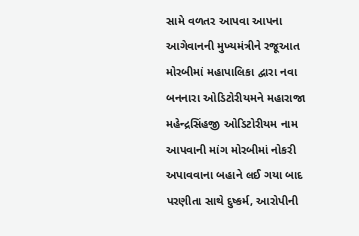સામે વળતર આપવા આપના આગેવાનની મુખ્યમંત્રીને રજૂઆત મોરબીમાં મહાપાલિકા દ્વારા નવા બનનારા ઓડિટોરીયમને મહારાજા મહેન્દ્રસિંહજી ઓડિટોરીયમ નામ આપવાની માંગ મોરબીમાં નોકરી અપાવવાના બહાને લઈ ગયા બાદ પરણીતા સાથે દુષ્કર્મ, આરોપીની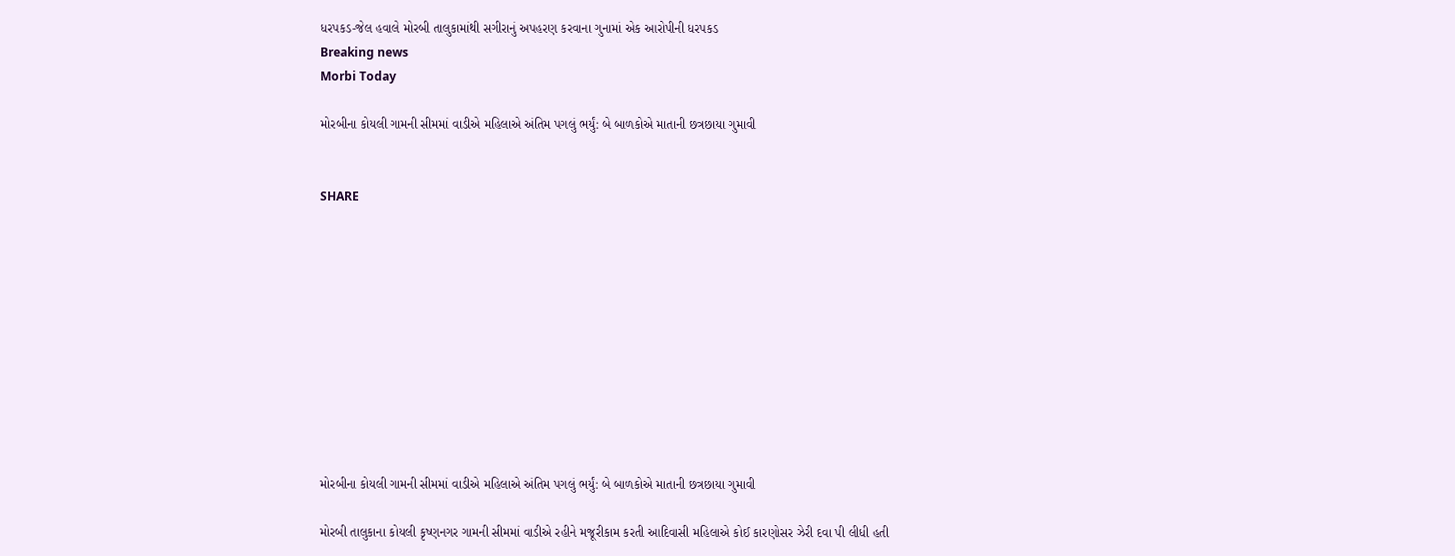ધરપકડ-જેલ હવાલે મોરબી તાલુકામાંથી સગીરાનું અપહરણ કરવાના ગુનામાં એક આરોપીની ધરપકડ
Breaking news
Morbi Today

મોરબીના કોયલી ગામની સીમમાં વાડીએ મહિલાએ અંતિમ પગલું ભર્યું: બે બાળકોએ માતાની છત્રછાયા ગુમાવી


SHARE











મોરબીના કોયલી ગામની સીમમાં વાડીએ મહિલાએ અંતિમ પગલું ભર્યું: બે બાળકોએ માતાની છત્રછાયા ગુમાવી

મોરબી તાલુકાના કોયલી કૃષ્ણનગર ગામની સીમમાં વાડીએ રહીને મજૂરીકામ કરતી આદિવાસી મહિલાએ કોઈ કારણોસર ઝેરી દવા પી લીધી હતી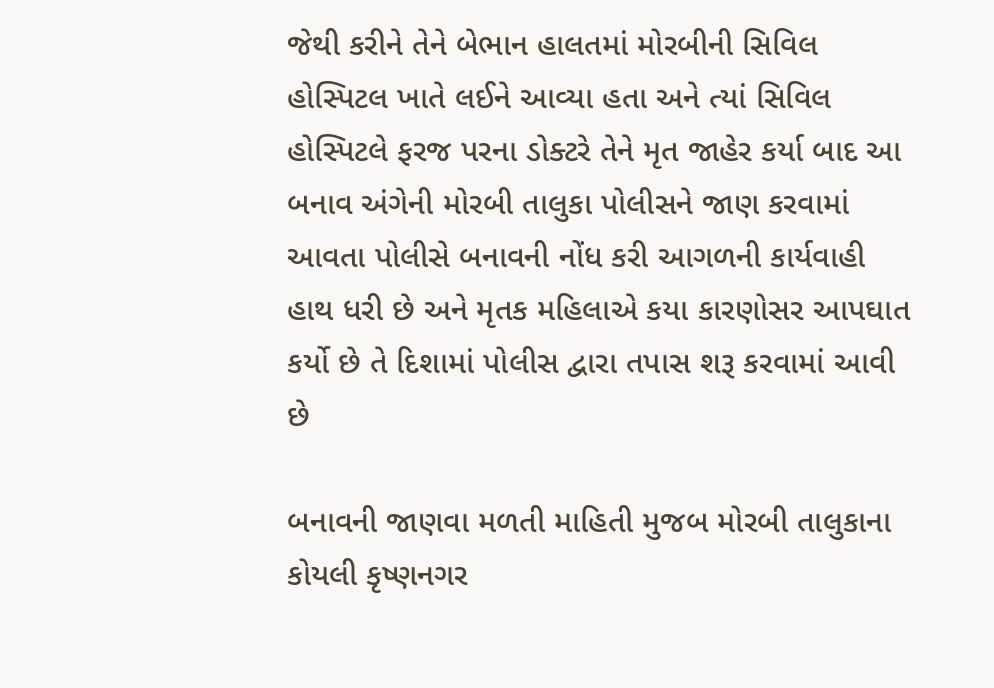જેથી કરીને તેને બેભાન હાલતમાં મોરબીની સિવિલ હોસ્પિટલ ખાતે લઈને આવ્યા હતા અને ત્યાં સિવિલ હોસ્પિટલે ફરજ પરના ડોક્ટરે તેને મૃત જાહેર કર્યા બાદ આ બનાવ અંગેની મોરબી તાલુકા પોલીસને જાણ કરવામાં આવતા પોલીસે બનાવની નોંધ કરી આગળની કાર્યવાહી હાથ ધરી છે અને મૃતક મહિલાએ કયા કારણોસર આપઘાત કર્યો છે તે દિશામાં પોલીસ દ્વારા તપાસ શરૂ કરવામાં આવી છે

બનાવની જાણવા મળતી માહિતી મુજબ મોરબી તાલુકાના કોયલી કૃષ્ણનગર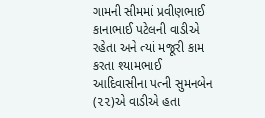ગામની સીમમાં પ્રવીણભાઈ કાનાભાઈ પટેલની વાડીએ રહેતા અને ત્યાં મજૂરી કામ કરતા શ્યામભાઈ આદિવાસીના પત્ની સુમનબેન (૨૨)એ વાડીએ હતા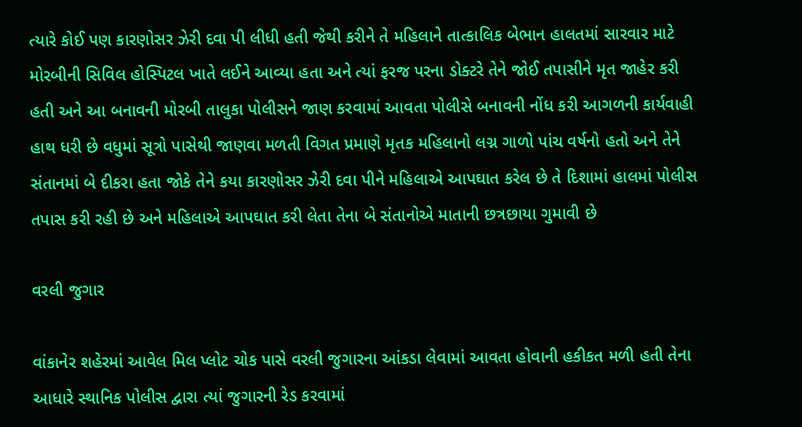ત્યારે કોઈ પણ કારણોસર ઝેરી દવા પી લીધી હતી જેથી કરીને તે મહિલાને તાત્કાલિક બેભાન હાલતમાં સારવાર માટે મોરબીની સિવિલ હોસ્પિટલ ખાતે લઈને આવ્યા હતા અને ત્યાં ફરજ પરના ડોક્ટરે તેને જોઈ તપાસીને મૃત જાહેર કરી હતી અને આ બનાવની મોરબી તાલુકા પોલીસને જાણ કરવામાં આવતા પોલીસે બનાવની નોંધ કરી આગળની કાર્યવાહી હાથ ધરી છે વધુમાં સૂત્રો પાસેથી જાણવા મળતી વિગત પ્રમાણે મૃતક મહિલાનો લગ્ન ગાળો પાંચ વર્ષનો હતો અને તેને સંતાનમાં બે દીકરા હતા જોકે તેને કયા કારણોસર ઝેરી દવા પીને મહિલાએ આપઘાત કરેલ છે તે દિશામાં હાલમાં પોલીસ તપાસ કરી રહી છે અને મહિલાએ આપઘાત કરી લેતા તેના બે સંતાનોએ માતાની છત્રછાયા ગુમાવી છે

વરલી જુગાર

વાંકાનેર શહેરમાં આવેલ મિલ પ્લોટ ચોક પાસે વરલી જુગારના આંકડા લેવામાં આવતા હોવાની હકીકત મળી હતી તેના આધારે સ્થાનિક પોલીસ દ્વારા ત્યાં જુગારની રેડ કરવામાં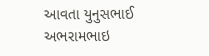આવતા યુનુસભાઈ અભરામભાઇ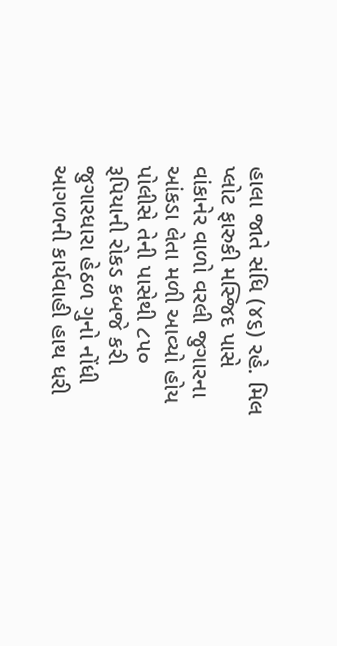હાલા જાતે સંધિ (૪૬) રહે. મિલ પ્લોટ ફારુકી મસ્જિદ પાસે વાંકાનેર વાળો વરલી જુગારના આંકડા લેતા મળી આવ્યો હોય પોલીસે તેની પાસેથી ૮૫૦ રૂપિયાની રોકડ કબજે કરી જુગારધારા હેઠળ ગુનો નોંધી આગળની કાર્યવાહી હાથ ધરી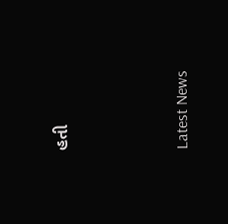હતી




Latest News